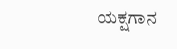ಯಕ್ಷಗಾನ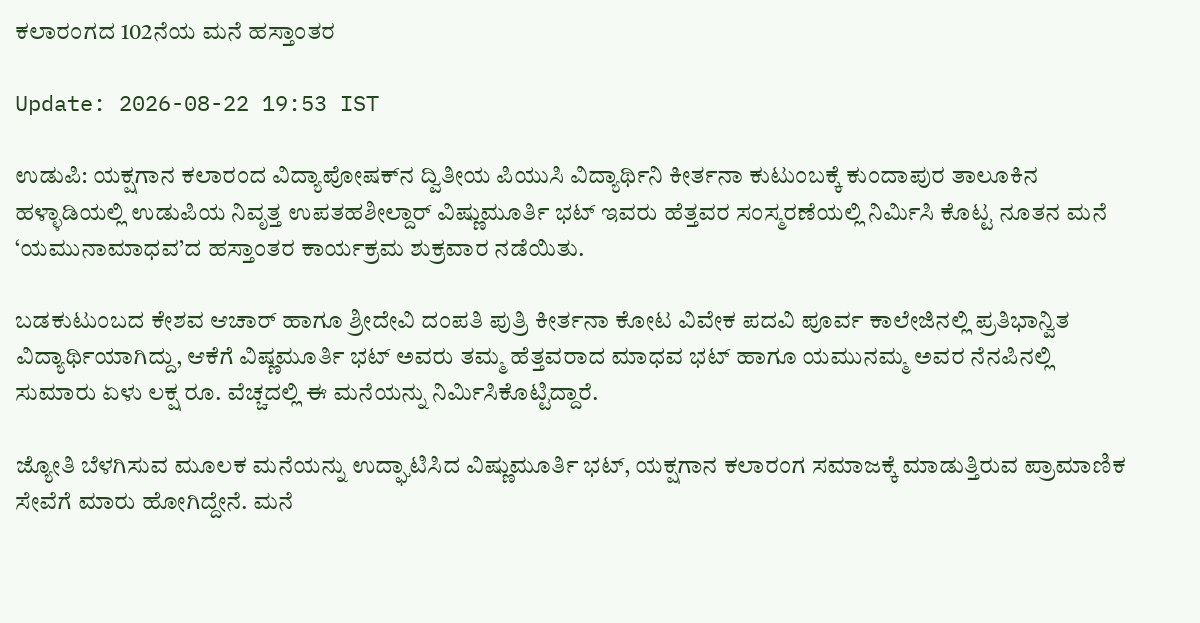ಕಲಾರಂಗದ 102ನೆಯ ಮನೆ ಹಸ್ತಾಂತರ

Update: 2026-08-22 19:53 IST

ಉಡುಪಿ: ಯಕ್ಷಗಾನ ಕಲಾರಂದ ವಿದ್ಯಾಪೋಷಕ್‌ನ ದ್ವಿತೀಯ ಪಿಯುಸಿ ವಿದ್ಯಾರ್ಥಿನಿ ಕೀರ್ತನಾ ಕುಟುಂಬಕ್ಕೆ ಕುಂದಾಪುರ ತಾಲೂಕಿನ ಹಳ್ಳಾಡಿಯಲ್ಲಿ ಉಡುಪಿಯ ನಿವೃತ್ತ ಉಪತಹಶೀಲ್ದಾರ್ ವಿಷ್ಣುಮೂರ್ತಿ ಭಟ್ ಇವರು ಹೆತ್ತವರ ಸಂಸ್ಮರಣೆಯಲ್ಲಿ ನಿರ್ಮಿಸಿ ಕೊಟ್ಟ ನೂತನ ಮನೆ ‘ಯಮುನಾಮಾಧವ’ದ ಹಸ್ತಾಂತರ ಕಾರ್ಯಕ್ರಮ ಶುಕ್ರವಾರ ನಡೆಯಿತು.

ಬಡಕುಟುಂಬದ ಕೇಶವ ಆಚಾರ್ ಹಾಗೂ ಶ್ರೀದೇವಿ ದಂಪತಿ ಪುತ್ರಿ ಕೀರ್ತನಾ ಕೋಟ ವಿವೇಕ ಪದವಿ ಪೂರ್ವ ಕಾಲೇಜಿನಲ್ಲಿ ಪ್ರತಿಭಾನ್ವಿತ ವಿದ್ಯಾರ್ಥಿಯಾಗಿದ್ದು, ಆಕೆಗೆ ವಿಷ್ಣಮೂರ್ತಿ ಭಟ್ ಅವರು ತಮ್ಮ ಹೆತ್ತವರಾದ ಮಾಧವ ಭಟ್ ಹಾಗೂ ಯಮುನಮ್ಮ ಅವರ ನೆನಪಿನಲ್ಲಿ ಸುಮಾರು ಏಳು ಲಕ್ಷ ರೂ. ವೆಚ್ಚದಲ್ಲಿ ಈ ಮನೆಯನ್ನು ನಿರ್ಮಿಸಿಕೊಟ್ಟಿದ್ದಾರೆ.

ಜ್ಯೋತಿ ಬೆಳಗಿಸುವ ಮೂಲಕ ಮನೆಯನ್ನು ಉದ್ಘಾಟಿಸಿದ ವಿಷ್ಣುಮೂರ್ತಿ ಭಟ್, ಯಕ್ಷಗಾನ ಕಲಾರಂಗ ಸಮಾಜಕ್ಕೆ ಮಾಡುತ್ತಿರುವ ಪ್ರಾಮಾಣಿಕ ಸೇವೆಗೆ ಮಾರು ಹೋಗಿದ್ದೇನೆ. ಮನೆ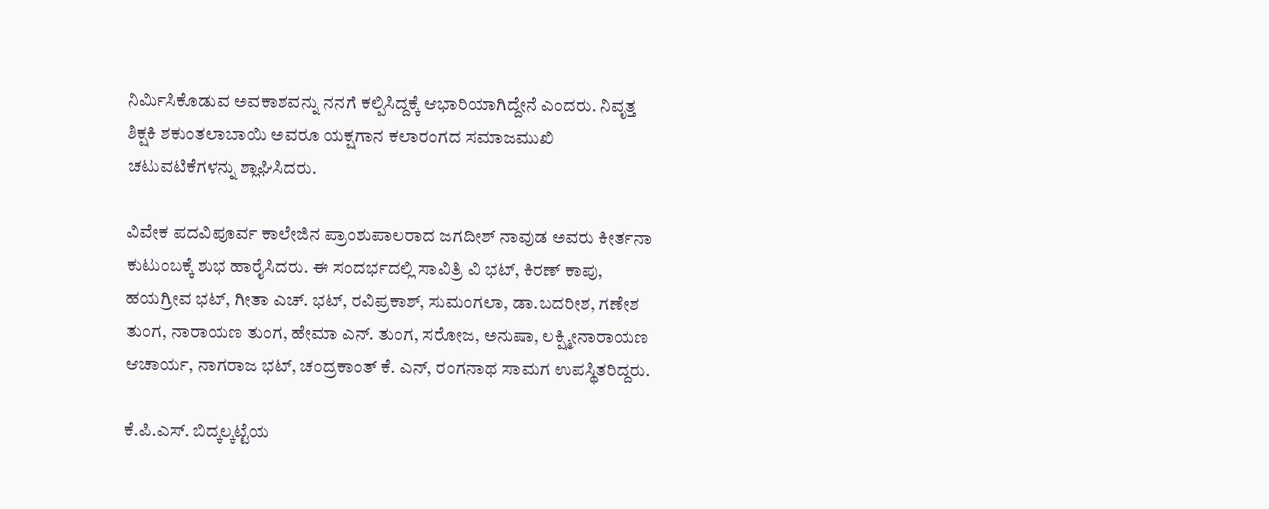ನಿರ್ಮಿಸಿಕೊಡುವ ಅವಕಾಶವನ್ನು ನನಗೆ ಕಲ್ಪಿಸಿದ್ದಕ್ಕೆ ಆಭಾರಿಯಾಗಿದ್ದೇನೆ ಎಂದರು. ನಿವೃತ್ತ ಶಿಕ್ಷಕಿ ಶಕುಂತಲಾಬಾಯಿ ಅವರೂ ಯಕ್ಷಗಾನ ಕಲಾರಂಗದ ಸಮಾಜಮುಖಿ ಚಟುವಟಿಕೆಗಳನ್ನು ಶ್ಲಾಘಿಸಿದರು.

ವಿವೇಕ ಪದವಿಪೂರ್ವ ಕಾಲೇಜಿನ ಪ್ರಾಂಶುಪಾಲರಾದ ಜಗದೀಶ್ ನಾವುಡ ಅವರು ಕೀರ್ತನಾ ಕುಟುಂಬಕ್ಕೆ ಶುಭ ಹಾರೈಸಿದರು. ಈ ಸಂದರ್ಭದಲ್ಲಿ ಸಾವಿತ್ರಿ ವಿ ಭಟ್, ಕಿರಣ್ ಕಾಪು, ಹಯಗ್ರೀವ ಭಟ್, ಗೀತಾ ಎಚ್. ಭಟ್, ರವಿಪ್ರಕಾಶ್, ಸುಮಂಗಲಾ, ಡಾ.ಬದರೀಶ, ಗಣೇಶ ತುಂಗ, ನಾರಾಯಣ ತುಂಗ, ಹೇಮಾ ಎನ್. ತುಂಗ, ಸರೋಜ, ಅನುಷಾ, ಲಕ್ಷ್ಮೀನಾರಾಯಣ ಆಚಾರ್ಯ, ನಾಗರಾಜ ಭಟ್, ಚಂದ್ರಕಾಂತ್ ಕೆ. ಎನ್, ರಂಗನಾಥ ಸಾಮಗ ಉಪಸ್ಥಿತರಿದ್ದರು.

ಕೆ.ಪಿ.ಎಸ್. ಬಿದ್ಕಲ್ಕಟ್ಟೆಯ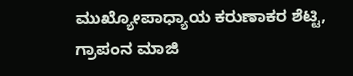ಮುಖ್ಯೋಪಾಧ್ಯಾಯ ಕರುಣಾಕರ ಶೆಟ್ಟಿ, ಗ್ರಾಪಂನ ಮಾಜಿ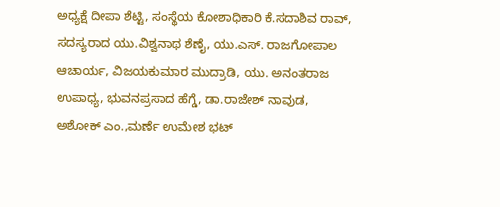ಅಧ್ಯಕ್ಷೆ ದೀಪಾ ಶೆಟ್ಟಿ, ಸಂಸ್ಥೆಯ ಕೋಶಾಧಿಕಾರಿ ಕೆ.ಸದಾಶಿವ ರಾವ್, ಸದಸ್ಯರಾದ ಯು.ವಿಶ್ವನಾಥ ಶೆಣೈ, ಯು.ಎಸ್. ರಾಜಗೋಪಾಲ ಆಚಾರ್ಯ, ವಿಜಯಕುಮಾರ ಮುದ್ರಾಡಿ, ಯು. ಅನಂತರಾಜ ಉಪಾಧ್ಯ, ಭುವನಪ್ರಸಾದ ಹೆಗ್ಡೆ, ಡಾ.ರಾಜೇಶ್ ನಾವುಡ, ಅಶೋಕ್ ಎಂ.,ಮರ್ಣೆ ಉಮೇಶ ಭಟ್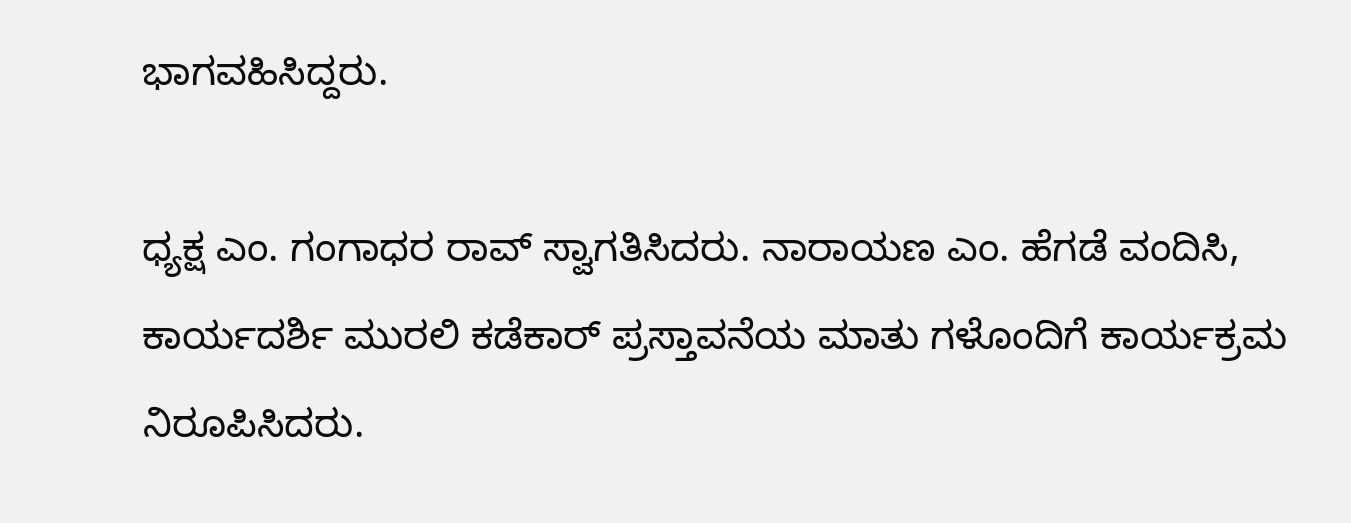ಭಾಗವಹಿಸಿದ್ದರು.

ಧ್ಯಕ್ಷ ಎಂ. ಗಂಗಾಧರ ರಾವ್ ಸ್ವಾಗತಿಸಿದರು. ನಾರಾಯಣ ಎಂ. ಹೆಗಡೆ ವಂದಿಸಿ, ಕಾರ್ಯದರ್ಶಿ ಮುರಲಿ ಕಡೆಕಾರ್ ಪ್ರಸ್ತಾವನೆಯ ಮಾತು ಗಳೊಂದಿಗೆ ಕಾರ್ಯಕ್ರಮ ನಿರೂಪಿಸಿದರು.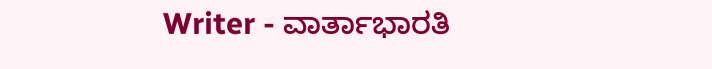Writer - ವಾರ್ತಾಭಾರತಿ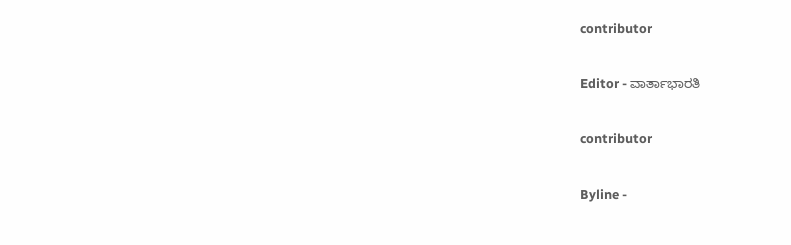contributor

Editor - ವಾರ್ತಾಭಾರತಿ

contributor

Byline -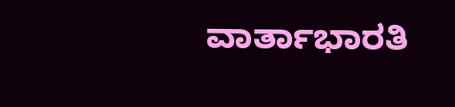ವಾರ್ತಾಭಾರತಿ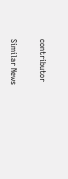contributor

Similar News